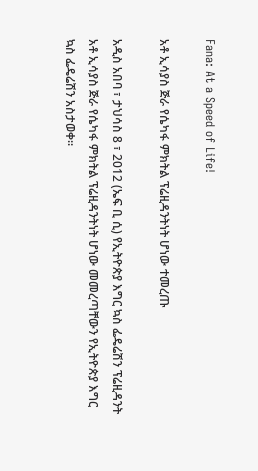Fana: At a Speed of Life!

አቶ ኢሳያስ ጅራ የሴካፋ ምክትል ፕሬዚዳንትነት ሆነው ተመረጡ

አዲስ አበባ ፣ ታህሳስ 8 ፣ 2012 (ኤፍ ቢ ሲ) የኢትዮጵያ እግር ኳስ ፌዴሬሽን ፕሬዚዳንት አቶ ኢሳያስ ጅራ የሴካፋ ምክትል ፕሬዚዳንትነት ሆነው መመረጣቸውን የኢትዮጵያ እግር ኳስ ፌዴሬሽን አስታወቀ፡፡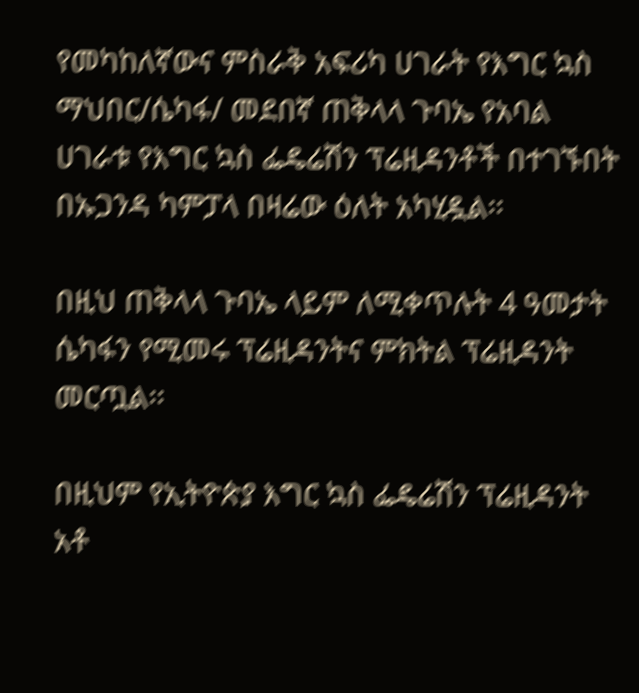የመካከለኛውና ምስራቅ አፍሪካ ሀገራት የእግር ኳስ ማህበር/ሴካፋ/ መደበኛ ጠቅላላ ጉባኤ የአባል ሀገራቱ የእግር ኳስ ፌዴሬሽን ፕሬዚዳንቶች በተገኙበት በኡጋንዳ ካምፓላ በዛሬው ዕለት አካሂዷል፡፡

በዚህ ጠቅላላ ጉባኤ ላይም ለሚቀጥሉት 4 ዓመታት ሴካፋን የሚመሩ ፕሬዚዳንትና ምክትል ፕሬዚዳንት መርጧል፡፡

በዚህም የኢትዮጵያ እግር ኳስ ፌዴሬሽን ፕሬዚዳንት አቶ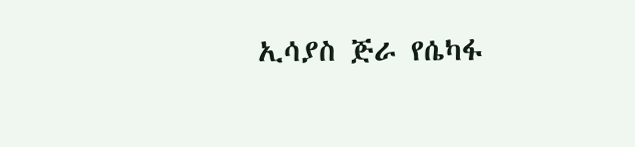ኢሳያስ ጅራ የሴካፋ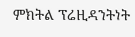ምክትል ፕሬዚዳንትነት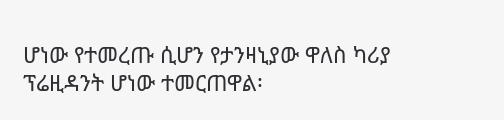ሆነው የተመረጡ ሲሆን የታንዛኒያው ዋለስ ካሪያ ፕሬዚዳንት ሆነው ተመርጠዋል፡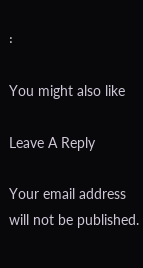፡

You might also like

Leave A Reply

Your email address will not be published.